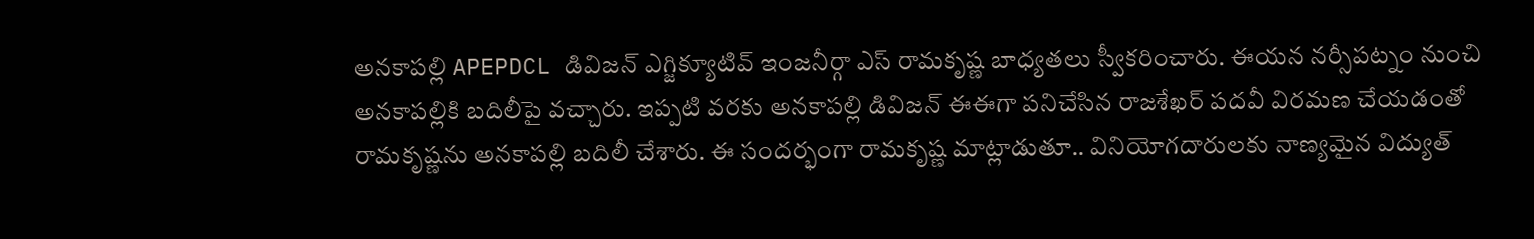అనకాపల్లి APEPDCL డివిజన్ ఎగ్జిక్యూటివ్ ఇంజనీర్గా ఎస్ రామకృష్ణ బాధ్యతలు స్వీకరించారు. ఈయన నర్సీపట్నం నుంచి అనకాపల్లికి బదిలీపై వచ్చారు. ఇప్పటి వరకు అనకాపల్లి డివిజన్ ఈఈగా పనిచేసిన రాజశేఖర్ పదవీ విరమణ చేయడంతో రామకృష్ణను అనకాపల్లి బదిలీ చేశారు. ఈ సందర్భంగా రామకృష్ణ మాట్లాడుతూ.. వినియోగదారులకు నాణ్యమైన విద్యుత్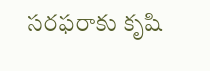సరఫరాకు కృషి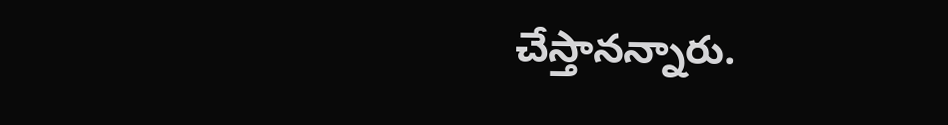చేస్తానన్నారు.